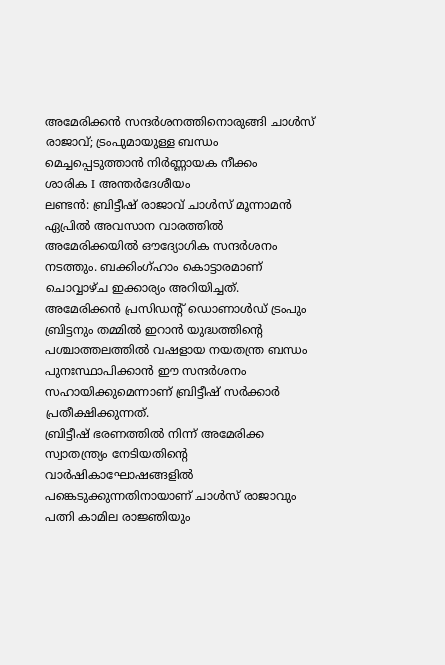അമേരിക്കൻ സന്ദർശനത്തിനൊരുങ്ങി ചാൾസ് രാജാവ്; ട്രംപുമായുള്ള ബന്ധം മെച്ചപ്പെടുത്താൻ നിർണ്ണായക നീക്കം
ശാരിക I അന്തർദേശീയം
ലണ്ടൻ: ബ്രിട്ടീഷ് രാജാവ് ചാൾസ് മൂന്നാമൻ ഏപ്രിൽ അവസാന വാരത്തിൽ അമേരിക്കയിൽ ഔദ്യോഗിക സന്ദർശനം നടത്തും. ബക്കിംഗ്ഹാം കൊട്ടാരമാണ് ചൊവ്വാഴ്ച ഇക്കാര്യം അറിയിച്ചത്. അമേരിക്കൻ പ്രസിഡന്റ് ഡൊണാൾഡ് ട്രംപും ബ്രിട്ടനും തമ്മിൽ ഇറാൻ യുദ്ധത്തിന്റെ പശ്ചാത്തലത്തിൽ വഷളായ നയതന്ത്ര ബന്ധം പുനഃസ്ഥാപിക്കാൻ ഈ സന്ദർശനം സഹായിക്കുമെന്നാണ് ബ്രിട്ടീഷ് സർക്കാർ പ്രതീക്ഷിക്കുന്നത്.
ബ്രിട്ടീഷ് ഭരണത്തിൽ നിന്ന് അമേരിക്ക സ്വാതന്ത്ര്യം നേടിയതിന്റെ വാർഷികാഘോഷങ്ങളിൽ പങ്കെടുക്കുന്നതിനായാണ് ചാൾസ് രാജാവും പത്നി കാമില രാജ്ഞിയും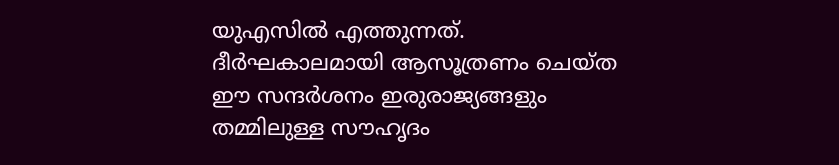യുഎസിൽ എത്തുന്നത്. ദീർഘകാലമായി ആസൂത്രണം ചെയ്ത ഈ സന്ദർശനം ഇരുരാജ്യങ്ങളും തമ്മിലുള്ള സൗഹൃദം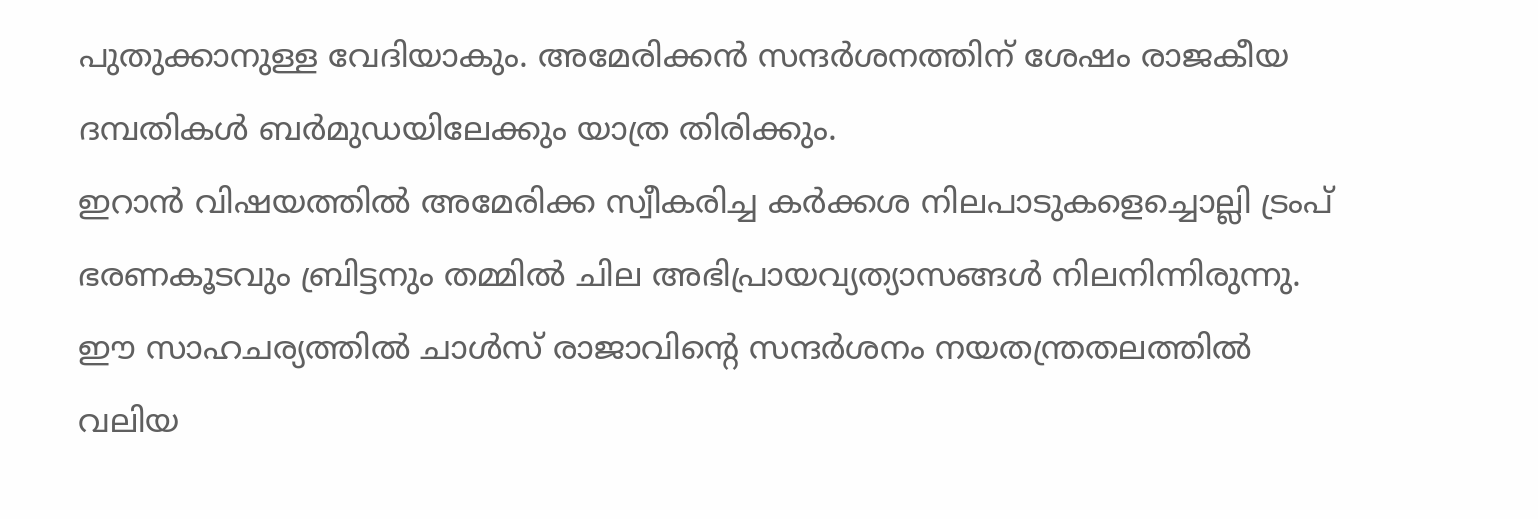പുതുക്കാനുള്ള വേദിയാകും. അമേരിക്കൻ സന്ദർശനത്തിന് ശേഷം രാജകീയ ദമ്പതികൾ ബർമുഡയിലേക്കും യാത്ര തിരിക്കും.
ഇറാൻ വിഷയത്തിൽ അമേരിക്ക സ്വീകരിച്ച കർക്കശ നിലപാടുകളെച്ചൊല്ലി ട്രംപ് ഭരണകൂടവും ബ്രിട്ടനും തമ്മിൽ ചില അഭിപ്രായവ്യത്യാസങ്ങൾ നിലനിന്നിരുന്നു. ഈ സാഹചര്യത്തിൽ ചാൾസ് രാജാവിന്റെ സന്ദർശനം നയതന്ത്രതലത്തിൽ വലിയ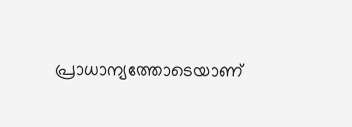പ്രാധാന്യത്തോടെയാണ്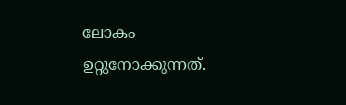ലോകം ഉറ്റുനോക്കുന്നത്.